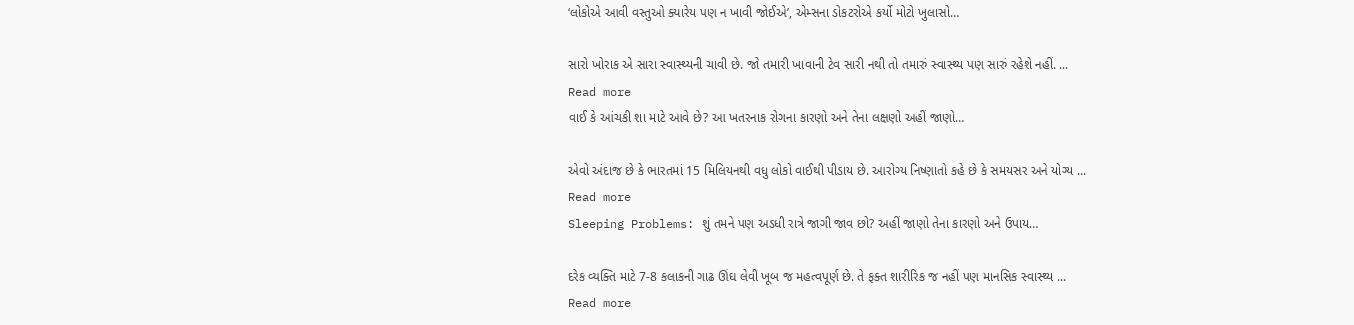‘લોકોએ આવી વસ્તુઓ ક્યારેય પણ ન ખાવી જોઈએ’, એમ્સના ડોકટરોએ કર્યો મોટો ખુલાસો…

સારો ખોરાક એ સારા સ્વાસ્થ્યની ચાવી છે. જો તમારી ખાવાની ટેવ સારી નથી તો તમારું સ્વાસ્થ્ય પણ સારું રહેશે નહીં. ...
Read more
વાઈ કે આંચકી શા માટે આવે છે? આ ખતરનાક રોગના કારણો અને તેના લક્ષણો અહીં જાણો…

એવો અંદાજ છે કે ભારતમાં 15 મિલિયનથી વધુ લોકો વાઈથી પીડાય છે. આરોગ્ય નિષ્ણાતો કહે છે કે સમયસર અને યોગ્ય ...
Read more
Sleeping Problems: શું તમને પણ અડધી રાત્રે જાગી જાવ છો? અહીં જાણો તેના કારણો અને ઉપાય…

દરેક વ્યક્તિ માટે 7-8 કલાકની ગાઢ ઊંઘ લેવી ખૂબ જ મહત્વપૂર્ણ છે. તે ફક્ત શારીરિક જ નહીં પણ માનસિક સ્વાસ્થ્ય ...
Read more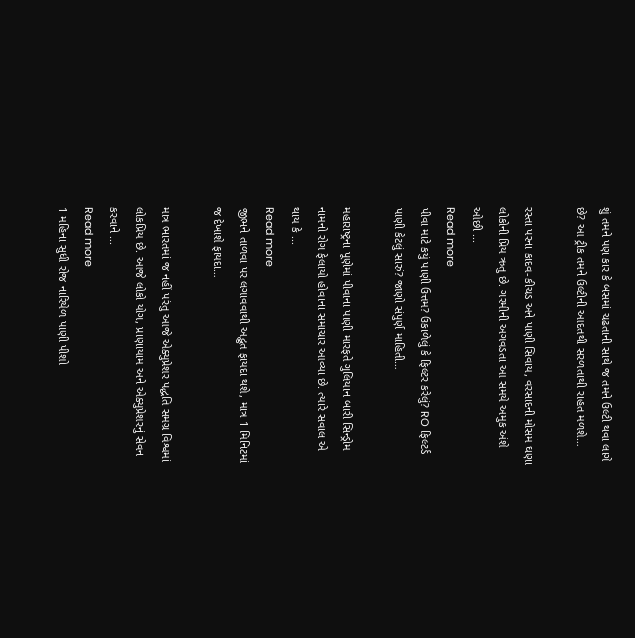શું તમને પણ કાર કે બસમાં ચઢતાની સાથે જ તમને ઉલ્ટી થવા લાગે છે? આ ટ્રીક તમને ઉલ્ટીની આદતથી સરળતાથી રાહત મળશે…

રસ્તા પરના કાદવ-કીચડ અને પાણી સિવાય, વરસાદની મોસમ ઘણા લોકોની પ્રિય ઋતુ છે. ગરમીની અગવડતા આ સમયે અમુક અંશે ઓછી ...
Read more
પીવા માટે કયું પાણી ઉત્તમ? ઉકાળેલું કે ફિલ્ટર કરેલું? RO ફિલ્ટર્ડ પાણી કેટલું સારું? જાણો સંપુર્ણ માહિતી…

મહારાષ્ટ્રના પૂણેમાં પીવાના પાણી મારફતે ગુલિયાન બારી સિન્ડ્રોમ નામનો રોગ ફેલાયો હોવાના સમાચાર આવ્યા છે. ત્યારે સવાલ એ થાય કે ...
Read more
જીભને તાળવા પર લગાવવાથી અદ્ભુત ફાયદા થશે, માત્ર 1 મિનિટમાં જ દેખાશે ફાયદા…

માત્ર ભારતમાં જ નહીં પરંતુ આજે એક્યુપ્રેશર પદ્ધતિ સમગ્ર વિશ્વમાં લોકપ્રિય છે. આજે લોકો યોગ, પ્રાણાયામ અને એક્યુપ્રેશરનું સેવન કરવાને ...
Read more
1 મહિના સુધી રોજ નારિયેળ પાણી પીશો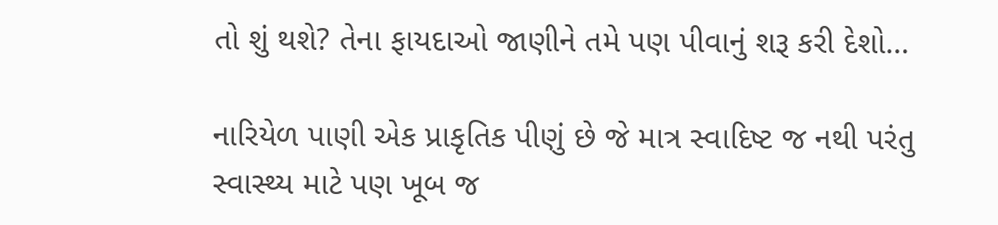તો શું થશે? તેના ફાયદાઓ જાણીને તમે પણ પીવાનું શરૂ કરી દેશો…

નારિયેળ પાણી એક પ્રાકૃતિક પીણું છે જે માત્ર સ્વાદિષ્ટ જ નથી પરંતુ સ્વાસ્થ્ય માટે પણ ખૂબ જ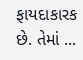ફાયદાકારક છે. તેમાં ...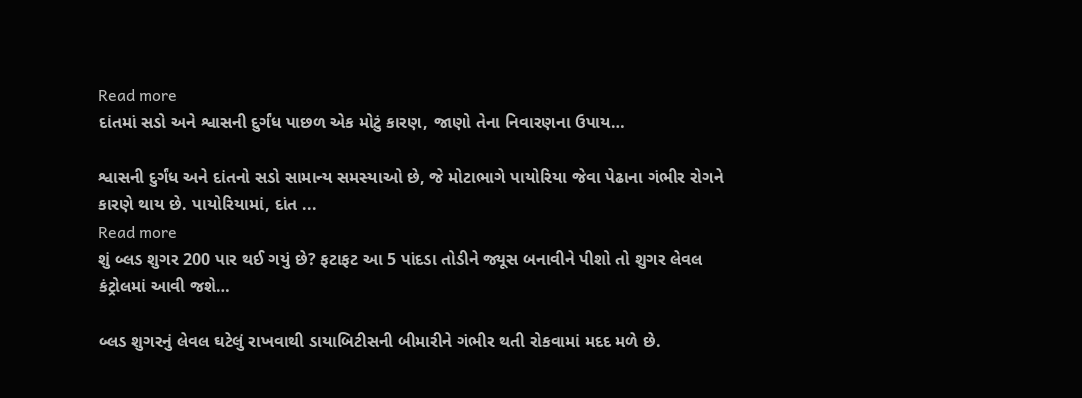Read more
દાંતમાં સડો અને શ્વાસની દુર્ગંધ પાછળ એક મોટું કારણ, જાણો તેના નિવારણના ઉપાય…

શ્વાસની દુર્ગંધ અને દાંતનો સડો સામાન્ય સમસ્યાઓ છે, જે મોટાભાગે પાયોરિયા જેવા પેઢાના ગંભીર રોગને કારણે થાય છે. પાયોરિયામાં, દાંત ...
Read more
શું બ્લડ શુગર 200 પાર થઈ ગયું છે? ફટાફટ આ 5 પાંદડા તોડીને જ્યૂસ બનાવીને પીશો તો શુગર લેવલ કંટ્રોલમાં આવી જશે…

બ્લડ શુગરનું લેવલ ઘટેલું રાખવાથી ડાયાબિટીસની બીમારીને ગંભીર થતી રોકવામાં મદદ મળે છે.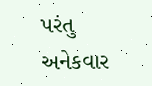પરંતુ અનેકવાર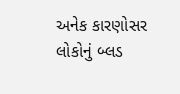અનેક કારણોસર લોકોનું બ્લડ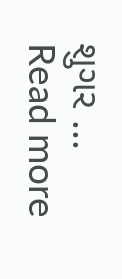શુગર ...
Read more